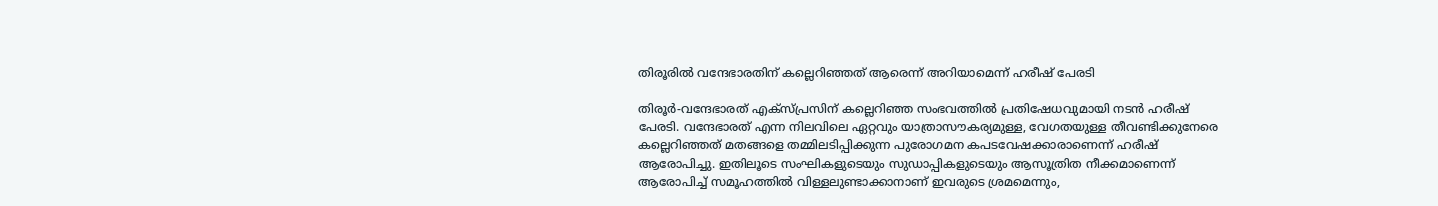തിരൂരില്‍ വന്ദേഭാരതിന് കല്ലെറിഞ്ഞത് ആരെന്ന് അറിയാമെന്ന് ഹരീഷ് പേരടി

തിരൂര്‍-വന്ദേഭാരത് എക്സ്പ്രസിന് കല്ലെറിഞ്ഞ സംഭവത്തില്‍ പ്രതിഷേധവുമായി നടന്‍ ഹരീഷ് പേരടി. വന്ദേഭാരത് എന്ന നിലവിലെ ഏറ്റവും യാത്രാസൗകര്യമുള്ള, വേഗതയുള്ള തീവണ്ടിക്കുനേരെ കല്ലെറിഞ്ഞത് മതങ്ങളെ തമ്മിലടിപ്പിക്കുന്ന പുരോഗമന കപടവേഷക്കാരാണെന്ന് ഹരീഷ് ആരോപിച്ചു. ഇതിലൂടെ സംഘികളുടെയും സുഡാപ്പികളുടെയും ആസൂത്രിത നീക്കമാണെന്ന് ആരോപിച്ച് സമൂഹത്തില്‍ വിള്ളലുണ്ടാക്കാനാണ് ഇവരുടെ ശ്രമമെന്നും,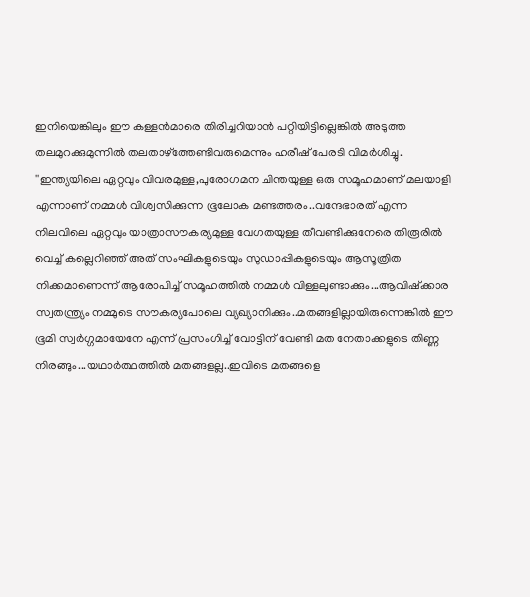ഇനിയെങ്കിലും ഈ കള്ളന്‍മാരെ തിരിച്ചറിയാന്‍ പറ്റിയിട്ടില്ലെങ്കില്‍ അടുത്ത തലമുറക്കുമുന്നില്‍ തലതാഴ്‌ത്തേണ്ടിവരുമെന്നും ഹരീഷ് പേരടി വിമര്‍ശിച്ചു.
''ഇന്ത്യയിലെ ഏറ്റവും വിവരമുള്ള,പുരോഗമന ചിന്തയുള്ള ഒരു സമൂഹമാണ് മലയാളി എന്നാണ് നമ്മള്‍ വിശ്വസിക്കുന്ന ഭൂലോക മണ്ടത്തരം..വന്ദേഭാരത് എന്ന നിലവിലെ ഏറ്റവും യാത്രാസൗകര്യമുള്ള വേഗതയുള്ള തീവണ്ടിക്കുനേരെ തിരൂരില്‍ വെച്ച് കല്ലെറിഞ്ഞ് അത് സംഘികളുടെയും സുഡാപ്പികളുടെയും ആസൂത്രിത നിക്കമാണെന്ന് ആരോപിച്ച് സമൂഹത്തില്‍ നമ്മള്‍ വിള്ളലുണ്ടാക്കും...ആവിഷ്‌ക്കാര സ്വതന്ത്ര്യം നമ്മുടെ സൗകര്യപോലെ വ്യഖ്യാനിക്കും..മതങ്ങളില്ലായിരുന്നെങ്കില്‍ ഈ ഭൂമി സ്വര്‍ഗ്ഗമായേനേ എന്ന് പ്രസംഗിച്ച് വോട്ടിന് വേണ്ടി മത നേതാക്കളുടെ തിണ്ണ നിരങ്ങും...യഥാര്‍ത്ഥത്തില്‍ മതങ്ങളല്ല..ഇവിടെ മതങ്ങളെ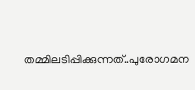തമ്മിലടിപ്പിക്കുന്നത്..പുരോഗമന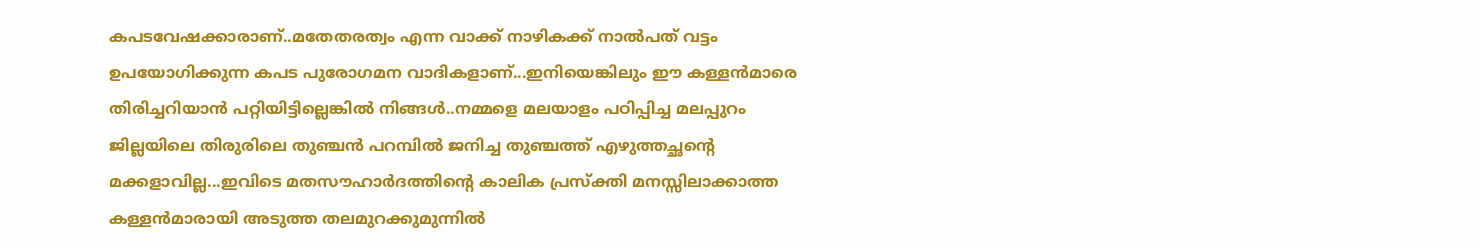കപടവേഷക്കാരാണ്..മതേതരത്വം എന്ന വാക്ക് നാഴികക്ക് നാല്‍പത് വട്ടം ഉപയോഗിക്കുന്ന കപട പുരോഗമന വാദികളാണ്...ഇനിയെങ്കിലും ഈ കള്ളന്‍മാരെ തിരിച്ചറിയാന്‍ പറ്റിയിട്ടില്ലെങ്കില്‍ നിങ്ങള്‍..നമ്മളെ മലയാളം പഠിപ്പിച്ച മലപ്പുറം ജില്ലയിലെ തിരുരിലെ തുഞ്ചന്‍ പറമ്പില്‍ ജനിച്ച തുഞ്ചത്ത് എഴുത്തച്ഛന്റെ മക്കളാവില്ല...ഇവിടെ മതസൗഹാര്‍ദത്തിന്റെ കാലിക പ്രസ്‌ക്തി മനസ്സിലാക്കാത്ത കള്ളന്‍മാരായി അടുത്ത തലമുറക്കുമുന്നില്‍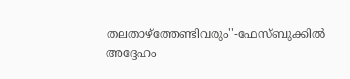തലതാഴ്‌ത്തേണ്ടിവരും''-ഫേസ്ബുക്കില്‍ അദ്ദേഹം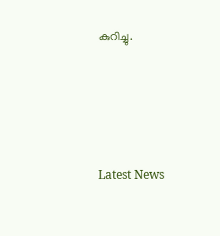കുറിച്ചു.




Latest News